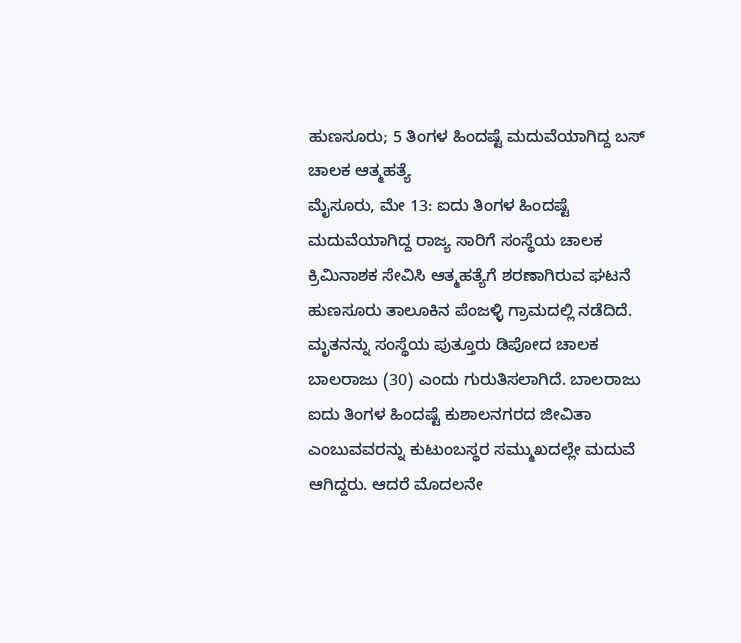ಹುಣಸೂರು; 5 ತಿಂಗಳ ಹಿಂದಷ್ಟೆ ಮದುವೆಯಾಗಿದ್ದ ಬಸ್ ಚಾಲಕ ಆತ್ಮಹತ್ಯೆ
ಮೈಸೂರು, ಮೇ 13: ಐದು ತಿಂಗಳ ಹಿಂದಷ್ಟೆ ಮದುವೆಯಾಗಿದ್ದ ರಾಜ್ಯ ಸಾರಿಗೆ ಸಂಸ್ಥೆಯ ಚಾಲಕ ಕ್ರಿಮಿನಾಶಕ ಸೇವಿಸಿ ಆತ್ಮಹತ್ಯೆಗೆ ಶರಣಾಗಿರುವ ಘಟನೆ ಹುಣಸೂರು ತಾಲೂಕಿನ ಪೆಂಜಳ್ಳಿ ಗ್ರಾಮದಲ್ಲಿ ನಡೆದಿದೆ.
ಮೃತನನ್ನು ಸಂಸ್ಥೆಯ ಪುತ್ತೂರು ಡಿಪೋದ ಚಾಲಕ ಬಾಲರಾಜು (30) ಎಂದು ಗುರುತಿಸಲಾಗಿದೆ. ಬಾಲರಾಜು ಐದು ತಿಂಗಳ ಹಿಂದಷ್ಟೆ ಕುಶಾಲನಗರದ ಜೀವಿತಾ ಎಂಬುವವರನ್ನು ಕುಟುಂಬಸ್ಥರ ಸಮ್ಮುಖದಲ್ಲೇ ಮದುವೆ ಆಗಿದ್ದರು. ಆದರೆ ಮೊದಲನೇ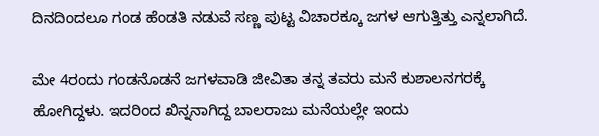ದಿನದಿಂದಲೂ ಗಂಡ ಹೆಂಡತಿ ನಡುವೆ ಸಣ್ಣ ಪುಟ್ಟ ವಿಚಾರಕ್ಕೂ ಜಗಳ ಆಗುತ್ತಿತ್ತು ಎನ್ನಲಾಗಿದೆ.

ಮೇ 4ರಂದು ಗಂಡನೊಡನೆ ಜಗಳವಾಡಿ ಜೀವಿತಾ ತನ್ನ ತವರು ಮನೆ ಕುಶಾಲನಗರಕ್ಕೆ ಹೋಗಿದ್ದಳು. ಇದರಿಂದ ಖಿನ್ನನಾಗಿದ್ದ ಬಾಲರಾಜು ಮನೆಯಲ್ಲೇ ಇಂದು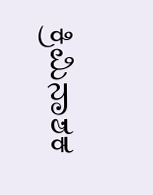ಕ್ರಿಮಿನಾಶಕ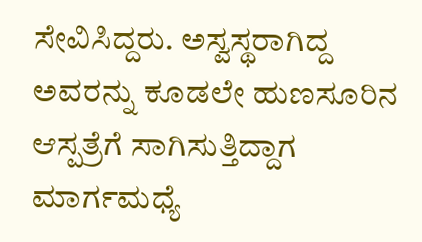ಸೇವಿಸಿದ್ದರು. ಅಸ್ವಸ್ಥರಾಗಿದ್ದ ಅವರನ್ನು ಕೂಡಲೇ ಹುಣಸೂರಿನ ಆಸ್ಪತ್ರೆಗೆ ಸಾಗಿಸುತ್ತಿದ್ದಾಗ ಮಾರ್ಗಮಧ್ಯೆ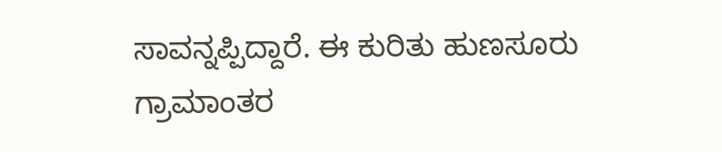ಸಾವನ್ನಪ್ಪಿದ್ದಾರೆ. ಈ ಕುರಿತು ಹುಣಸೂರು ಗ್ರಾಮಾಂತರ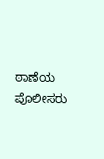ಠಾಣೆಯ ಪೊಲೀಸರು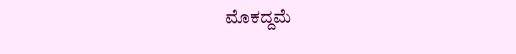ಮೊಕದ್ದಮೆ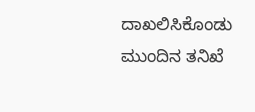ದಾಖಲಿಸಿಕೊಂಡು ಮುಂದಿನ ತನಿಖೆ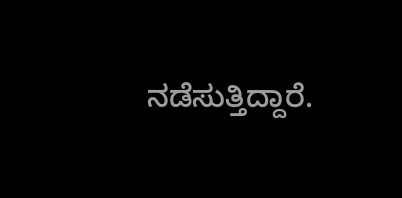ನಡೆಸುತ್ತಿದ್ದಾರೆ.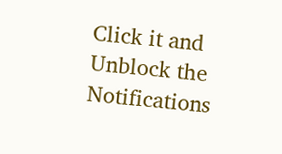Click it and Unblock the Notifications